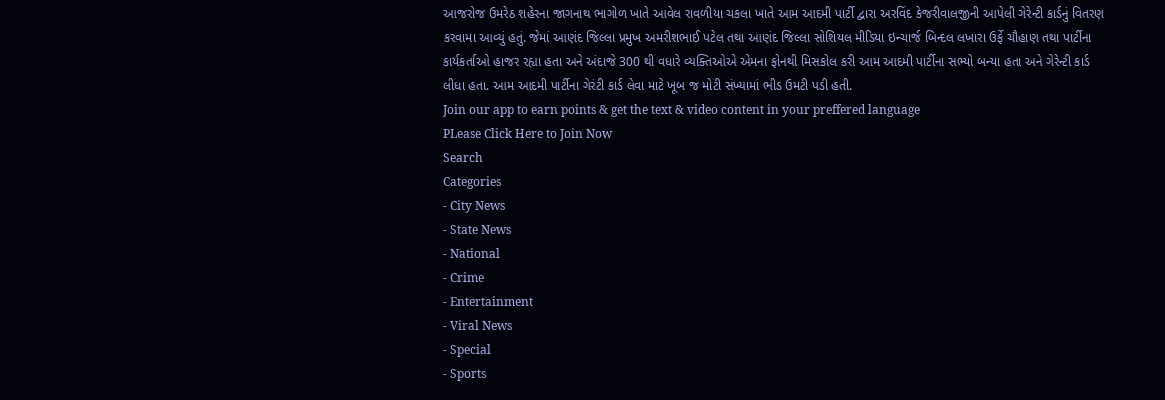આજરોજ ઉમરેઠ શહેરના જાગનાથ ભાગોળ ખાતે આવેલ રાવળીયા ચકલા ખાતે આમ આદમી પાર્ટી દ્વારા અરવિંદ કેજરીવાલજીની આપેલી ગેરેન્ટી કાર્ડનું વિતરણ કરવામા આવ્યું હતું. જેમાં આણંદ જિલ્લા પ્રમુખ અમરીશભાઈ પટેલ તથા આણંદ જિલ્લા સોશિયલ મીડિયા ઇન્ચાર્જ બિન્દલ લખારા ઉર્ફે ચૌહાણ તથા પાર્ટીના કાર્યકર્તાઓ હાજર રહ્યા હતા અને અંદાજે 300 થી વધારે વ્યક્તિઓએ એમના ફોનથી મિસકોલ કરી આમ આદમી પાર્ટીના સભ્યો બન્યા હતા અને ગેરેન્ટી કાર્ડ લીધા હતા. આમ આદમી પાર્ટીના ગેરંટી કાર્ડ લેવા માટે ખૂબ જ મોટી સંખ્યામાં ભીડ ઉમટી પડી હતી.
Join our app to earn points & get the text & video content in your preffered language
PLease Click Here to Join Now
Search
Categories
- City News
- State News
- National
- Crime
- Entertainment
- Viral News
- Special
- Sports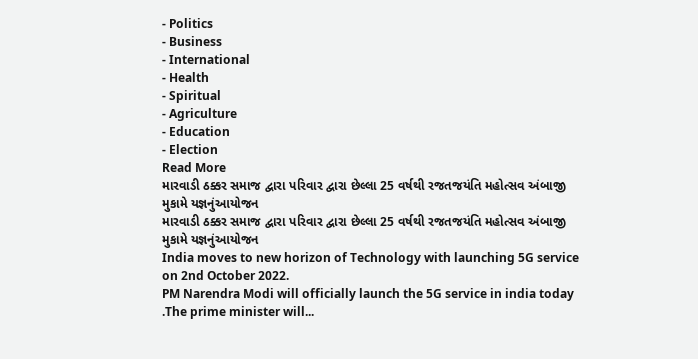- Politics
- Business
- International
- Health
- Spiritual
- Agriculture
- Education
- Election
Read More
મારવાડી ઠક્કર સમાજ દ્વારા પરિવાર દ્વારા છેલ્લા 25 વર્ષથી રજતજયંતિ મહોત્સવ અંબાજી મુકામે યજ્ઞનુંઆયોજન
મારવાડી ઠક્કર સમાજ દ્વારા પરિવાર દ્વારા છેલ્લા 25 વર્ષથી રજતજયંતિ મહોત્સવ અંબાજી મુકામે યજ્ઞનુંઆયોજન
India moves to new horizon of Technology with launching 5G service on 2nd October 2022.
PM Narendra Modi will officially launch the 5G service in india today .The prime minister will...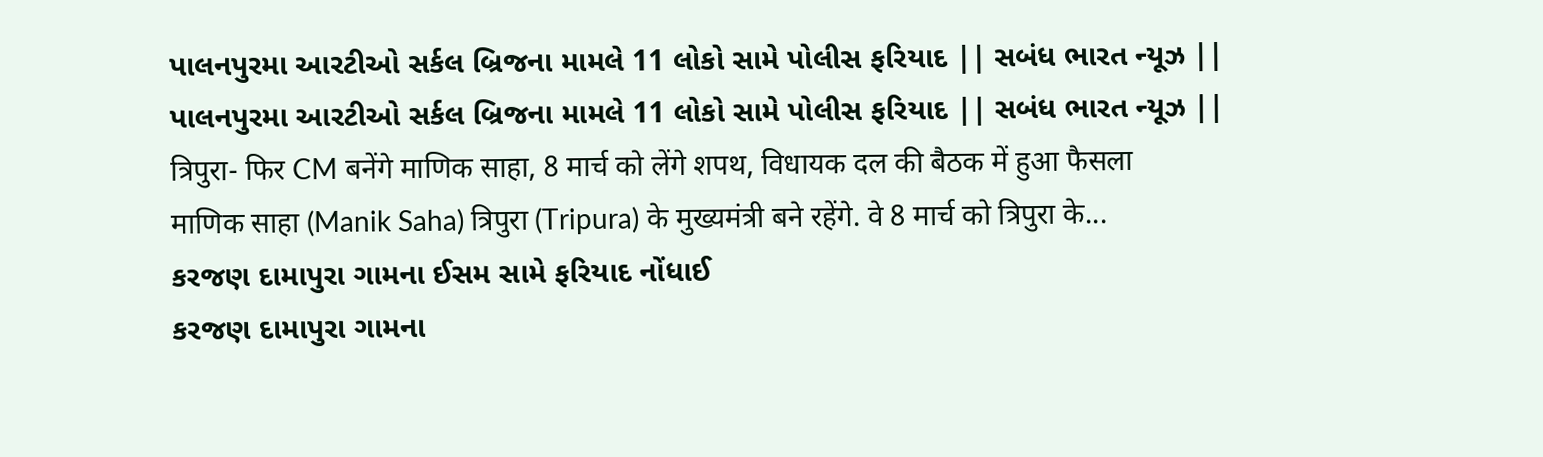પાલનપુરમા આરટીઓ સર્કલ બ્રિજના મામલે 11 લોકો સામે પોલીસ ફરિયાદ || સબંધ ભારત ન્યૂઝ ||
પાલનપુરમા આરટીઓ સર્કલ બ્રિજના મામલે 11 લોકો સામે પોલીસ ફરિયાદ || સબંધ ભારત ન્યૂઝ ||
त्रिपुरा- फिर CM बनेंगे माणिक साहा, 8 मार्च को लेंगे शपथ, विधायक दल की बैठक में हुआ फैसला
माणिक साहा (Manik Saha) त्रिपुरा (Tripura) के मुख्यमंत्री बने रहेंगे. वे 8 मार्च को त्रिपुरा के...
કરજણ દામાપુરા ગામના ઈસમ સામે ફરિયાદ નોંધાઈ
કરજણ દામાપુરા ગામના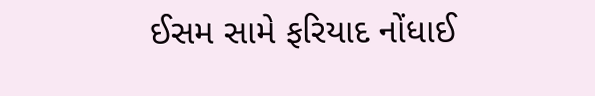ઈસમ સામે ફરિયાદ નોંધાઈ